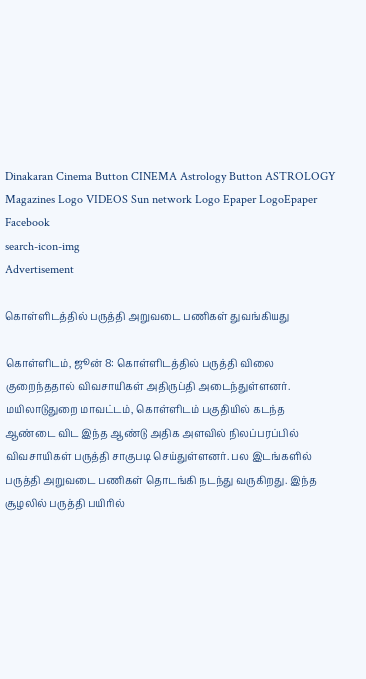Dinakaran Cinema Button CINEMA Astrology Button ASTROLOGY  Magazines Logo VIDEOS Sun network Logo Epaper LogoEpaper Facebook
search-icon-img
Advertisement

கொள்ளிடத்தில் பருத்தி அறுவடை பணிகள் துவங்கியது

கொள்ளிடம், ஜூன் 8: கொள்ளிடத்தில் பருத்தி விலை குறைந்ததால் விவசாயிகள் அதிருப்தி அடைந்துள்ளனர். மயிலாடுதுறை மாவட்டம், கொள்ளிடம் பகுதியில் கடந்த ஆண்டை விட இந்த ஆண்டு அதிக அளவில் நிலப்பரப்பில் விவசாயிகள் பருத்தி சாகுபடி செய்துள்ளனர். பல இடங்களில் பருத்தி அறுவடை பணிகள் தொடங்கி நடந்து வருகிறது. இந்த சூழலில் பருத்தி பயிரில்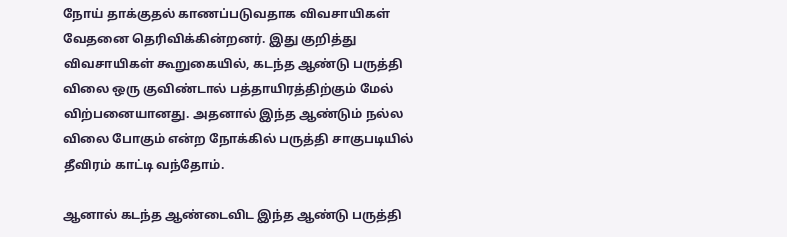நோய் தாக்குதல் காணப்படுவதாக விவசாயிகள் வேதனை தெரிவிக்கின்றனர். இது குறித்து விவசாயிகள் கூறுகையில், கடந்த ஆண்டு பருத்தி விலை ஒரு குவிண்டால் பத்தாயிரத்திற்கும் மேல் விற்பனையானது. அதனால் இந்த ஆண்டும் நல்ல விலை போகும் என்ற நோக்கில் பருத்தி சாகுபடியில் தீவிரம் காட்டி வந்தோம்.

ஆனால் கடந்த ஆண்டைவிட இந்த ஆண்டு பருத்தி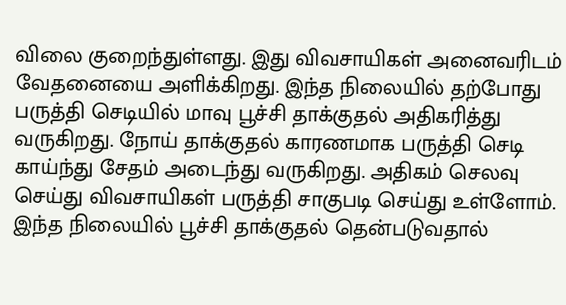விலை குறைந்துள்ளது. இது விவசாயிகள் அனைவரிடம் வேதனையை அளிக்கிறது. இந்த நிலையில் தற்போது பருத்தி செடியில் மாவு பூச்சி தாக்குதல் அதிகரித்து வருகிறது. நோய் தாக்குதல் காரணமாக பருத்தி செடி காய்ந்து சேதம் அடைந்து வருகிறது. அதிகம் செலவு செய்து விவசாயிகள் பருத்தி சாகுபடி செய்து உள்ளோம். இந்த நிலையில் பூச்சி தாக்குதல் தென்படுவதால்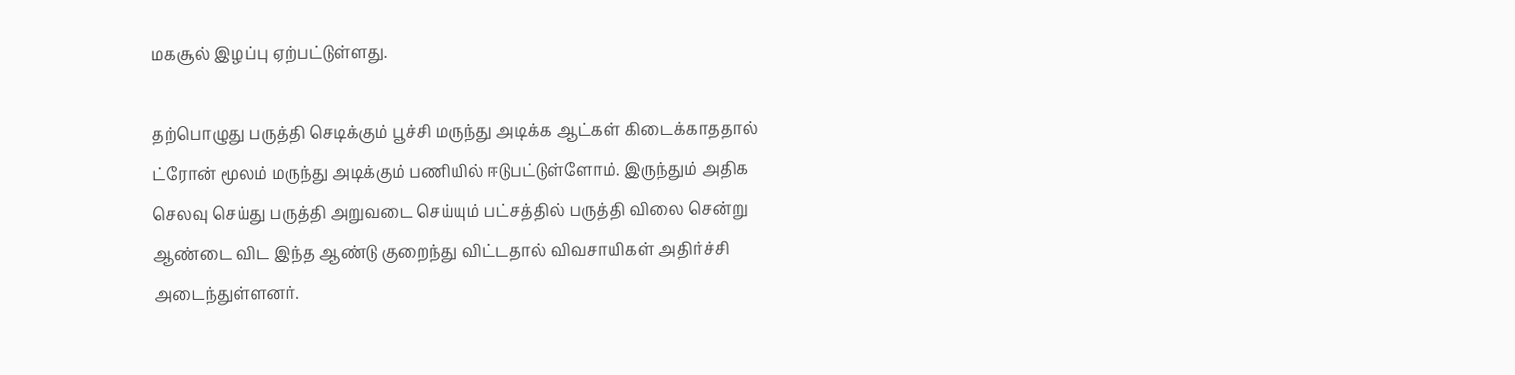மகசூல் இழப்பு ஏற்பட்டுள்ளது.

தற்பொழுது பருத்தி செடிக்கும் பூச்சி மருந்து அடிக்க ஆட்கள் கிடைக்காததால் ட்ரோன் மூலம் மருந்து அடிக்கும் பணியில் ஈடுபட்டுள்ளோம். இருந்தும் அதிக செலவு செய்து பருத்தி அறுவடை செய்யும் பட்சத்தில் பருத்தி விலை சென்று ஆண்டை விட இந்த ஆண்டு குறைந்து விட்டதால் விவசாயிகள் அதிர்ச்சி அடைந்துள்ளனர்.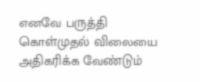எனவே பருத்தி கொள்முதல் விலையை அதிகரிக்க வேண்டும்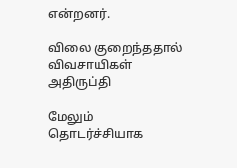என்றனர்.

விலை குறைந்ததால் விவசாயிகள் அதிருப்தி

மேலும் தொடர்ச்சியாக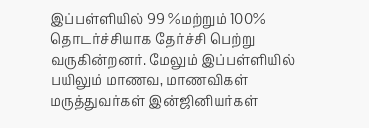இப்பள்ளியில் 99 %மற்றும் 100% தொடர்ச்சியாக தேர்ச்சி பெற்று வருகின்றனர். மேலும் இப்பள்ளியில் பயிலும் மாணவ, மாணவிகள் மருத்துவர்கள் இன்ஜினியர்கள்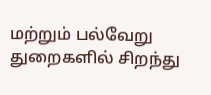மற்றும் பல்வேறு துறைகளில் சிறந்து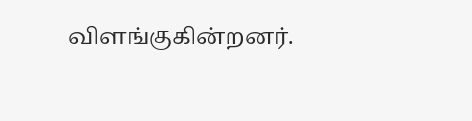விளங்குகின்றனர்.